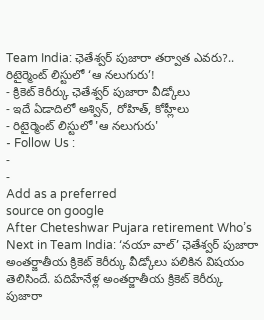Team India: ఛెతేశ్వర్ పుజారా తర్వాత ఎవరు?.. రిటైర్మెంట్ లిస్టులో ‘ఆ నలుగురు’!
- క్రికెట్ కెరీర్కు ఛెతేశ్వర్ పుజారా వీడ్కోలు
- ఇదే ఏడాదిలో అశ్విన్, రోహిత్, కోహ్లీలు
- రిటైర్మెంట్ లిస్టులో 'ఆ నలుగురు'
- Follow Us :
-
-
Add as a preferred
source on google
After Cheteshwar Pujara retirement Who’s Next in Team India: ‘నయా వాల్’ ఛెతేశ్వర్ పుజారా అంతర్జాతీయ క్రికెట్ కెరీర్కు వీడ్కోలు పలికిన విషయం తెలిసిందే. పదిహేనేళ్ల అంతర్జాతీయ క్రికెట్ కెరీర్కు పుజారా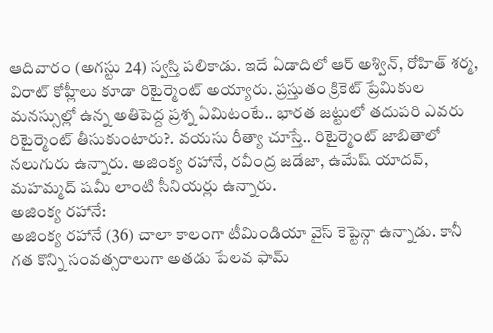ఆదివారం (అగస్టు 24) స్వస్తి పలికాడు. ఇదే ఏడాదిలో ఆర్ అశ్విన్, రోహిత్ శర్మ, విరాట్ కోహ్లీలు కూడా రిటైర్మెంట్ అయ్యారు. ప్రస్తుతం క్రికెట్ ప్రేమికుల మనస్సుల్లో ఉన్న అతిపెద్ద ప్రశ్న ఏమిటంటే.. భారత జట్టులో తదుపరి ఎవరు రిటైర్మెంట్ తీసుకుంటారు?. వయసు రీత్యా చూస్తే.. రిటైర్మెంట్ జాబితాలో నలుగురు ఉన్నారు. అజింక్య రహానే, రవీంద్ర జడేజా, ఉమేష్ యాదవ్, మహమ్మద్ షమీ లాంటి సీనియర్లు ఉన్నారు.
అజింక్య రహానే:
అజింక్య రహానే (36) చాలా కాలంగా టీమిండియా వైస్ కెప్టెన్గా ఉన్నాడు. కానీ గత కొన్ని సంవత్సరాలుగా అతడు పేలవ ఫామ్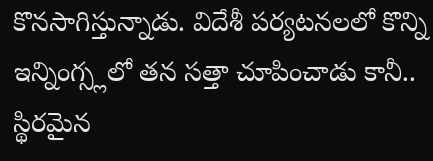కొనసాగిస్తున్నాడు. విదేశీ పర్యటనలలో కొన్ని ఇన్నింగ్స్లలో తన సత్తా చూపించాడు కానీ.. స్థిరమైన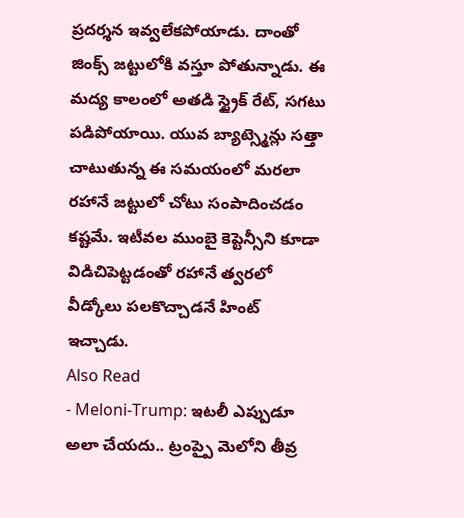ప్రదర్శన ఇవ్వలేకపోయాడు. దాంతో జింక్స్ జట్టులోకి వస్తూ పోతున్నాడు. ఈ మద్య కాలంలో అతడి స్ట్రైక్ రేట్, సగటు పడిపోయాయి. యువ బ్యాట్స్మెన్లు సత్తా చాటుతున్న ఈ సమయంలో మరలా రహానే జట్టులో చోటు సంపాదించడం కష్టమే. ఇటీవల ముంబై కెప్టెన్సీని కూడా విడిచిపెట్టడంతో రహానే త్వరలో వీడ్కోలు పలకొచ్చాడనే హింట్ ఇచ్చాడు.
Also Read
- Meloni-Trump: ఇటలీ ఎప్పుడూ అలా చేయదు.. ట్రంప్పై మెలోని తీవ్ర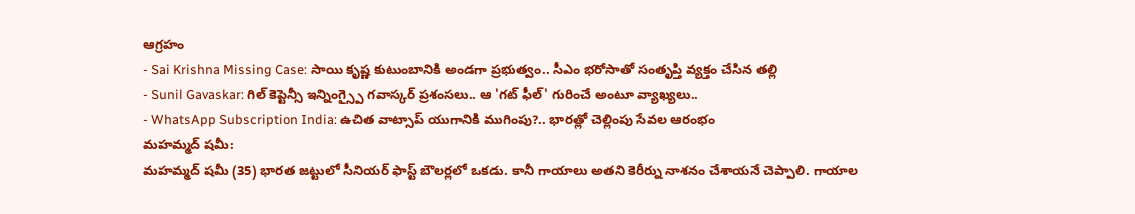ఆగ్రహం
- Sai Krishna Missing Case: సాయి కృష్ణ కుటుంబానికి అండగా ప్రభుత్వం.. సీఎం భరోసాతో సంతృప్తి వ్యక్తం చేసిన తల్లి
- Sunil Gavaskar: గిల్ కెప్టెన్సీ ఇన్నింగ్స్పై గవాస్కర్ ప్రశంసలు.. ఆ 'గట్ ఫీల్' గురించే అంటూ వ్యాఖ్యలు..
- WhatsApp Subscription India: ఉచిత వాట్సాప్ యుగానికి ముగింపు?.. భారత్లో చెల్లింపు సేవల ఆరంభం
మహమ్మద్ షమీ:
మహమ్మద్ షమీ (35) భారత జట్టులో సీనియర్ ఫాస్ట్ బౌలర్లలో ఒకడు. కానీ గాయాలు అతని కెరీర్ను నాశనం చేశాయనే చెప్పాలి. గాయాల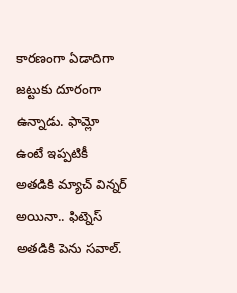కారణంగా ఏడాదిగా జట్టుకు దూరంగా ఉన్నాడు. ఫామ్లో ఉంటే ఇప్పటికీ అతడికి మ్యాచ్ విన్నర్ అయినా.. ఫిట్నెస్ అతడికి పెను సవాల్.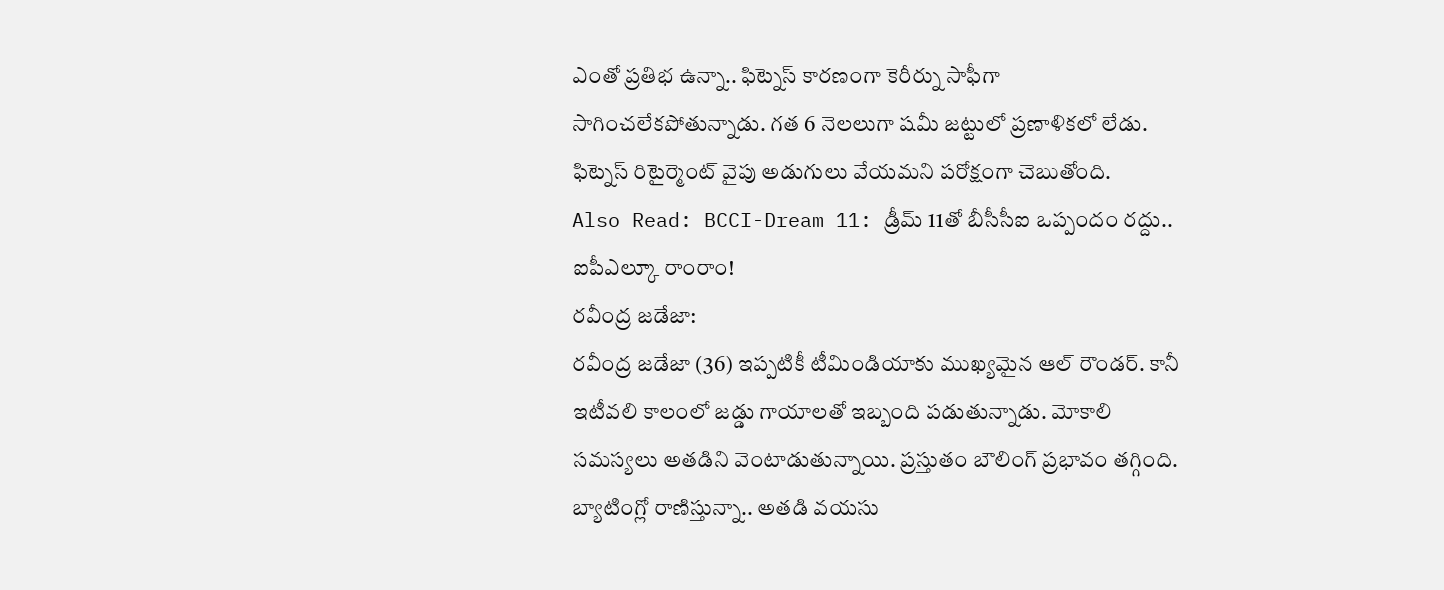ఎంతో ప్రతిభ ఉన్నా.. ఫిట్నెస్ కారణంగా కెరీర్ను సాఫీగా సాగించలేకపోతున్నాడు. గత 6 నెలలుగా షమీ జట్టులో ప్రణాళికలో లేడు. ఫిట్నెస్ రిటైర్మెంట్ వైపు అడుగులు వేయమని పరోక్షంగా చెబుతోంది.
Also Read: BCCI-Dream 11: డ్రీమ్ 11తో బీసీసీఐ ఒప్పందం రద్దు.. ఐపీఎల్కూ రాంరాం!
రవీంద్ర జడేజా:
రవీంద్ర జడేజా (36) ఇప్పటికీ టీమిండియాకు ముఖ్యమైన ఆల్ రౌండర్. కానీ ఇటీవలి కాలంలో జడ్డు గాయాలతో ఇబ్బంది పడుతున్నాడు. మోకాలి సమస్యలు అతడిని వెంటాడుతున్నాయి. ప్రస్తుతం బౌలింగ్ ప్రభావం తగ్గింది. బ్యాటింగ్లో రాణిస్తున్నా.. అతడి వయసు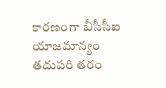కారణంగా బీసీసీఐ యాజమాన్యం తదుపరి తరం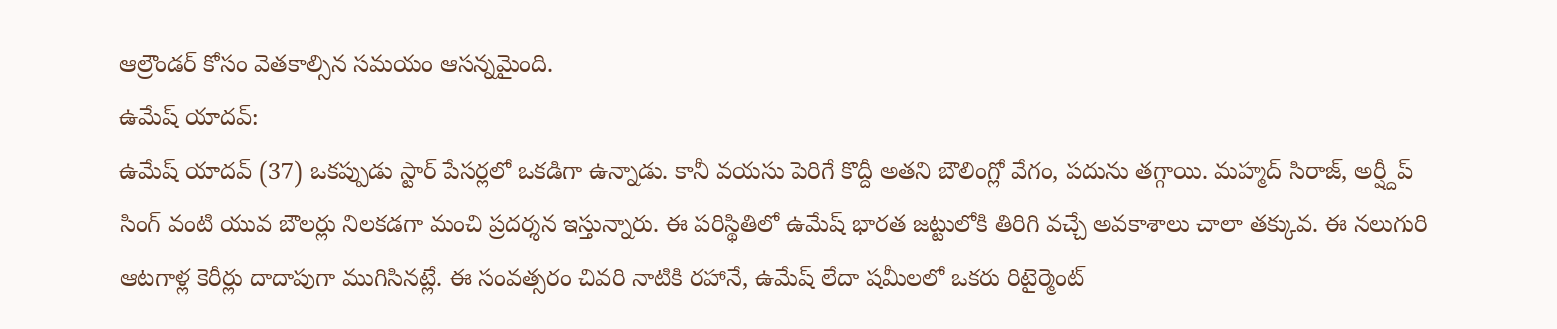ఆల్రౌండర్ కోసం వెతకాల్సిన సమయం ఆసన్నమైంది.
ఉమేష్ యాదవ్:
ఉమేష్ యాదవ్ (37) ఒకప్పుడు స్టార్ పేసర్లలో ఒకడిగా ఉన్నాడు. కానీ వయసు పెరిగే కొద్దీ అతని బౌలింగ్లో వేగం, పదును తగ్గాయి. మహ్మద్ సిరాజ్, అర్ష్దీప్ సింగ్ వంటి యువ బౌలర్లు నిలకడగా మంచి ప్రదర్శన ఇస్తున్నారు. ఈ పరిస్థితిలో ఉమేష్ భారత జట్టులోకి తిరిగి వచ్చే అవకాశాలు చాలా తక్కువ. ఈ నలుగురి ఆటగాళ్ల కెరీర్లు దాదాపుగా ముగిసినట్లే. ఈ సంవత్సరం చివరి నాటికి రహానే, ఉమేష్ లేదా షమీలలో ఒకరు రిటైర్మెంట్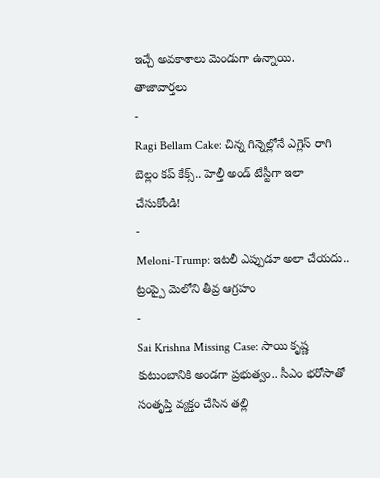ఇచ్చే అవకాశాలు మెండుగా ఉన్నాయి.
తాజావార్తలు
-
Ragi Bellam Cake: చిన్న గిన్నెల్లోనే ఎగ్లెస్ రాగి బెల్లం కప్ కేక్స్.. హెల్తీ అండ్ టేస్టీగా ఇలా చేసుకోండి!
-
Meloni-Trump: ఇటలీ ఎప్పుడూ అలా చేయదు.. ట్రంప్పై మెలోని తీవ్ర ఆగ్రహం
-
Sai Krishna Missing Case: సాయి కృష్ణ కుటుంబానికి అండగా ప్రభుత్వం.. సీఎం భరోసాతో సంతృప్తి వ్యక్తం చేసిన తల్లి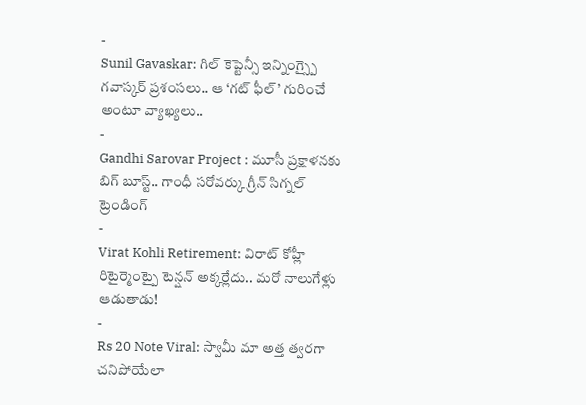-
Sunil Gavaskar: గిల్ కెప్టెన్సీ ఇన్నింగ్స్పై గవాస్కర్ ప్రశంసలు.. ఆ ‘గట్ ఫీల్’ గురించే అంటూ వ్యాఖ్యలు..
-
Gandhi Sarovar Project : మూసీ ప్రక్షాళనకు బిగ్ బూస్ట్.. గాంధీ సరోవర్కు గ్రీన్ సిగ్నల్
ట్రెండింగ్
-
Virat Kohli Retirement: విరాట్ కోహ్లీ రిటైర్మెంట్పై టెన్షన్ అక్కర్లేదు.. మరో నాలుగేళ్లు ఆడుతాడు!
-
Rs 20 Note Viral: స్వామీ మా అత్త త్వరగా చనిపోయేలా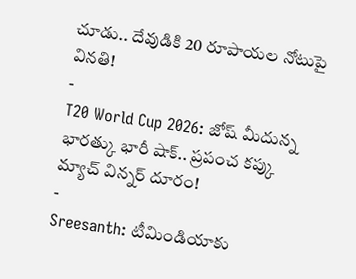చూడు.. దేవుడికి 20 రూపాయల నోటుపై వినతి!
-
T20 World Cup 2026: జోష్ మీదున్న భారత్కు భారీ షాక్.. ప్రపంచ కప్కు మ్యాచ్ విన్నర్ దూరం!
-
Sreesanth: టీమిండియాకు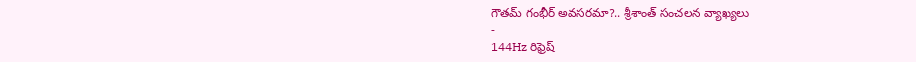గౌతమ్ గంభీర్ అవసరమా?.. శ్రీశాంత్ సంచలన వ్యాఖ్యలు
-
144Hz రిఫ్రెష్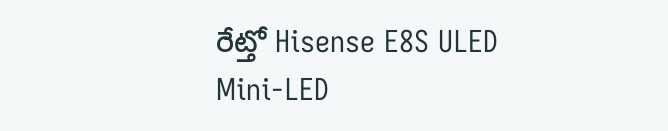రేట్తో Hisense E8S ULED Mini-LED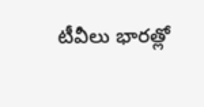టీవీలు భారత్లో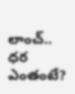లాంచ్.. ధర ఎంతంటే?